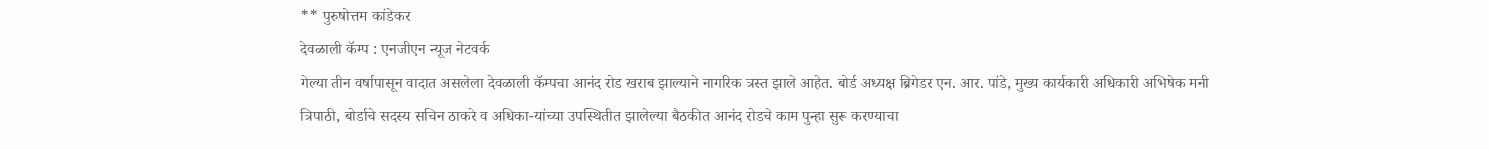** पुरुषोत्तम कांडेकर
देवळाली कॅम्प : एनजीएन न्यूज नेटवर्क
गेल्या तीन वर्षापासून वादात असलेला देवळाली कॅम्पचा आनंद रोड खराब झाल्याने नागरिक त्रस्त झाले आहेत. बोर्ड अध्यक्ष ब्रिगेडर एन. आर. पांडे, मुख्य कार्यकारी अधिकारी अभिषेक मनी त्रिपाठी, बोर्डाचे सदस्य सचिन ठाकरे व अधिका-यांच्या उपस्थितीत झालेल्या बैठकीत आनंद रोडचे काम पुन्हा सुरू करण्याचा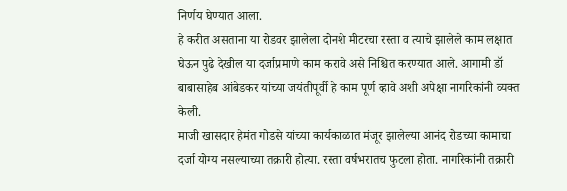निर्णय घेण्यात आला.
हे करीत असताना या रोडवर झालेला दोनशे मीटरचा रस्ता व त्याचे झालेले काम लक्षात घेऊन पुढे देखील या दर्जाप्रमाणे काम करावे असे निश्चित करण्यात आले. आगामी डॉ बाबासाहेब आंबेडकर यांच्या जयंतीपूर्वी हे काम पूर्ण व्हावे अशी अपेक्षा नागरिकांनी व्यक्त केली.
माजी खासदार हेमंत गोडसे यांच्या कार्यकाळात मंजूर झालेल्या आनंद रोडच्या कामाचा दर्जा योग्य नसल्याच्या तक्रारी होत्या. रस्ता वर्षभरातच फुटला होता. नागरिकांनी तक्रारी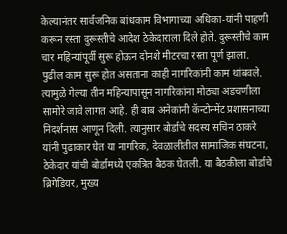केल्यानंतर सार्वजनिक बांधकाम विभागाच्या अधिका-यांनी पाहणी करून रस्ता दुरूस्तीचे आदेश ठेकेदाराला दिले होते. दुरूस्तीचे काम चार महिन्यांपूर्वी सुरू होऊन दोनशे मीटरचा रस्ता पूर्ण झाला. पुढील काम सुरू होत असताना काही नागरिकांनी काम थांबवले. त्यामुळे गेल्या तीन महिन्यापासून नागरिकांना मोठ्या अडचणीला सामोरे जावे लागत आहे. ही बाब अनेकांनी कॅन्टोन्मेंट प्रशासनाच्या निदर्शनास आणून दिली. त्यानुसार बोर्डाचे सदस्य सचिन ठाकरे यांनी पुढाकार घेत या नागरिक, देवळालीतील सामाजिक संघटना, ठेकेदार यांची बोर्डामध्ये एकत्रित बैठक घेतली. या बैठकीला बोर्डाचे ब्रिगेडियर, मुख्य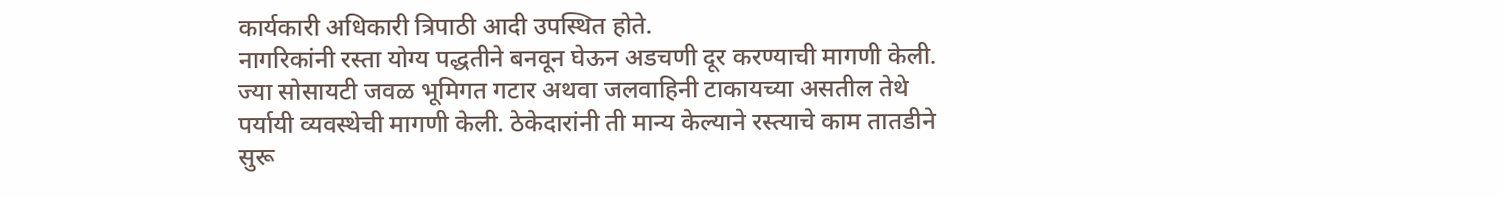कार्यकारी अधिकारी त्रिपाठी आदी उपस्थित होते.
नागरिकांनी रस्ता योग्य पद्धतीने बनवून घेऊन अडचणी दूर करण्याची मागणी केली. ज्या सोसायटी जवळ भूमिगत गटार अथवा जलवाहिनी टाकायच्या असतील तेथे पर्यायी व्यवस्थेची मागणी केली. ठेकेदारांनी ती मान्य केल्याने रस्त्याचे काम तातडीने सुरू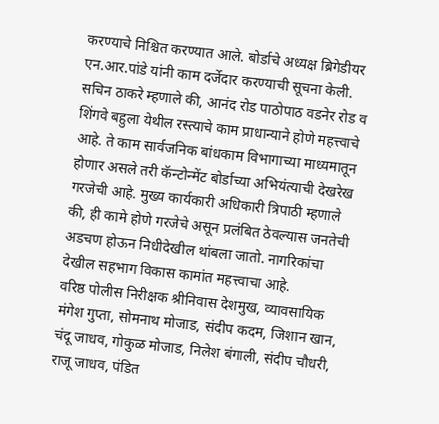करण्याचे निश्चित करण्यात आले. बोर्डाचे अध्यक्ष ब्रिगेडीयर एन.आर.पांडे यांनी काम दर्जेदार करण्याची सूचना केली. सचिन ठाकरे म्हणाले की, आनंद रोड पाठोपाठ वडनेर रोड व शिंगवे बहुला येथील रस्त्याचे काम प्राधान्याने होणे महत्त्वाचे आहे. ते काम सार्वजनिक बांधकाम विभागाच्या माध्यमातून होणार असले तरी कॅन्टोन्मेंट बोर्डाच्या अभियंत्याची देखरेख गरजेची आहे. मुख्य कार्यकारी अधिकारी त्रिपाठी म्हणाले की, ही कामे होणे गरजेचे असून प्रलंबित ठेवल्यास जनतेची अडचण होऊन निधीदेखील थांबला जातो. नागरिकांचा देखील सहभाग विकास कामांत महत्त्वाचा आहे.
वरिष्ठ पोलीस निरीक्षक श्रीनिवास देशमुख, व्यावसायिक मंगेश गुप्ता, सोमनाथ मोजाड, संदीप कदम, जिशान खान, चंदू जाधव, गोकुळ मोजाड, निलेश बंगाली, संदीप चौधरी, राजू जाधव, पंडित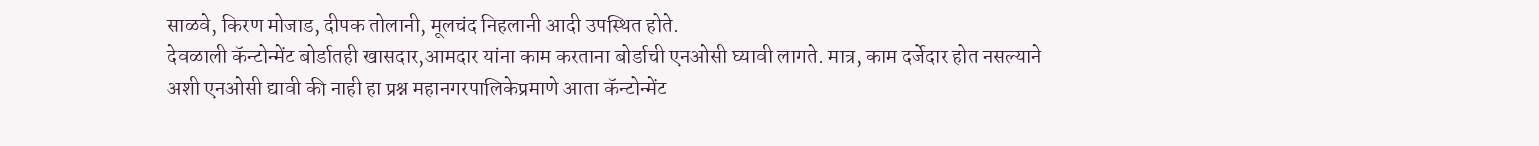साळवे, किरण मोजाड, दीपक तोलानी, मूलचंद निहलानी आदी उपस्थित होते.
देवळाली कॅन्टोन्मेंट बोर्डातही खासदार,आमदार यांना काम करताना बोर्डाची एनओसी घ्यावी लागते. मात्र, काम दर्जेदार होत नसल्याने अशी एनओसी द्यावी की नाही हा प्रश्न महानगरपालिकेप्रमाणे आता कॅन्टोन्मेंट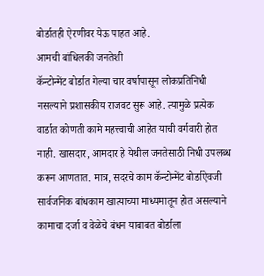बोर्डातही ऐरणीवर येऊ पाहत आहे.
आमची बांधिलकी जनतेशी
कॅन्टोन्मेंट बोर्डात गेल्या चार वर्षापासून लोकप्रतिनिधी नसल्याने प्रशासकीय राजवट सुरू आहे. त्यामुळे प्रत्येक वार्डात कोणती कामे महत्त्वाची आहेत याची वर्गवारी होत नाही. खासदार, आमदार हे येथील जनतेसाठी निधी उपलब्ध करून आणतात. मात्र, सदरचे काम कॅन्टोन्मेंट बोर्डाऐवजी सार्वजनिक बांधकाम खात्याच्या माध्यमातून होत असल्याने कामाचा दर्जा व वेळेचे बंधन याबाबत बोर्डाला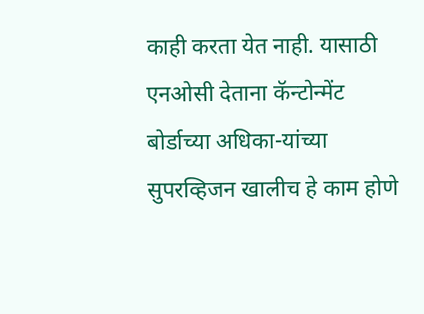काही करता येत नाही. यासाठी एनओसी देताना कॅन्टोन्मेंट बोर्डाच्या अधिका-यांच्या सुपरव्हिजन खालीच हे काम होणे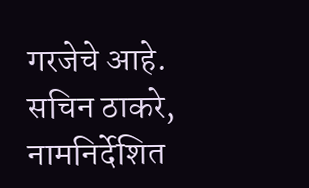गरजेचे आहे.
सचिन ठाकरे, नामनिर्देशित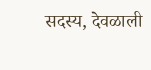सदस्य, देवळाली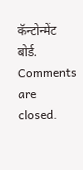कॅन्टोन्मेंट बोर्ड.
Comments are closed.